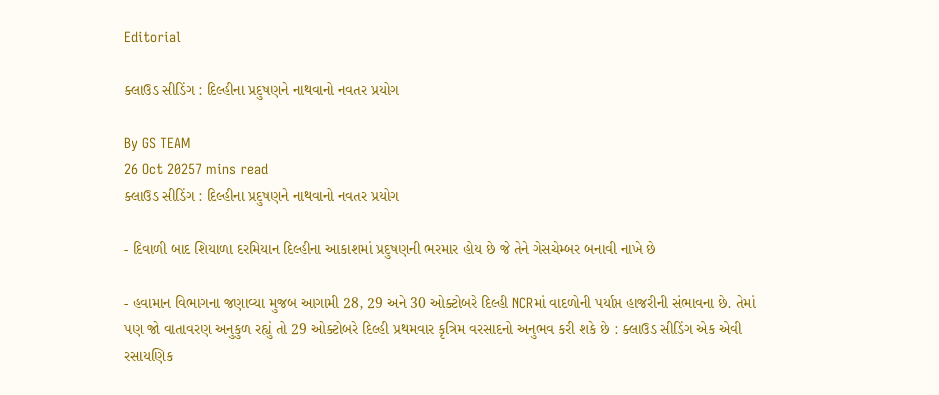Editorial

ક્લાઉડ સીડિંગ : દિલ્હીના પ્રદુષણને નાથવાનો નવતર પ્રયોગ

By GS TEAM
26 Oct 20257 mins read
ક્લાઉડ સીડિંગ : દિલ્હીના પ્રદુષણને નાથવાનો નવતર પ્રયોગ

- દિવાળી બાદ શિયાળા દરમિયાન દિલ્હીના આકાશમાં પ્રદુષણની ભરમાર હોય છે જે તેને ગેસચેમ્બર બનાવી નાખે છે

- હવામાન વિભાગના જણાવ્યા મુજબ આગામી 28, 29 અને 30 ઓક્ટોબરે દિલ્હી NCRમાં વાદળોની પર્યાપ્ત હાજરીની સંભાવના છે. તેમાં પણ જો વાતાવરણ અનુકુળ રહ્યું તો 29 ઓક્ટોબરે દિલ્હી પ્રથમવાર કૃત્રિમ વરસાદનો અનુભવ કરી શકે છે : ક્લાઉડ સીડિંગ એક એવી રસાયણિક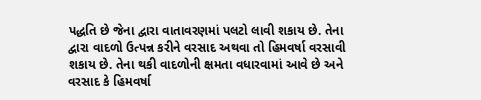પદ્ધતિ છે જેના દ્વારા વાતાવરણમાં પલટો લાવી શકાય છે. તેના દ્વારા વાદળો ઉત્પન્ન કરીને વરસાદ અથવા તો હિમવર્ષા વરસાવી શકાય છે. તેના થકી વાદળોની ક્ષમતા વધારવામાં આવે છે અને વરસાદ કે હિમવર્ષા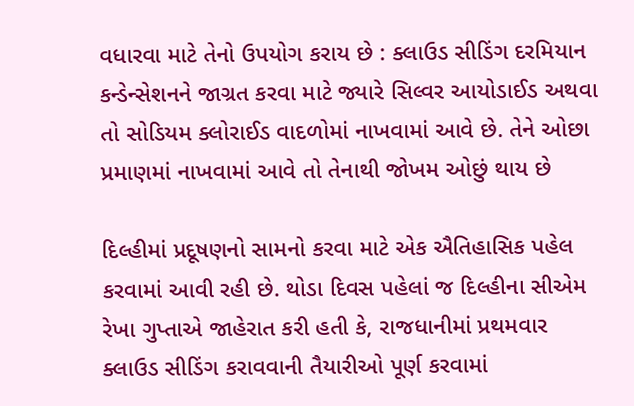વધારવા માટે તેનો ઉપયોગ કરાય છે : ક્લાઉડ સીડિંગ દરમિયાન કન્ડેન્સેશનને જાગ્રત કરવા માટે જ્યારે સિલ્વર આયોડાઈડ અથવા તો સોડિયમ ક્લોરાઈડ વાદળોમાં નાખવામાં આવે છે. તેને ઓછા પ્રમાણમાં નાખવામાં આવે તો તેનાથી જોખમ ઓછું થાય છે

દિલ્હીમાં પ્રદૂષણનો સામનો કરવા માટે એક ઐતિહાસિક પહેલ કરવામાં આવી રહી છે. થોડા દિવસ પહેલાં જ દિલ્હીના સીએમ રેખા ગુપ્તાએ જાહેરાત કરી હતી કે, રાજધાનીમાં પ્રથમવાર ક્લાઉડ સીડિંગ કરાવવાની તૈયારીઓ પૂર્ણ કરવામાં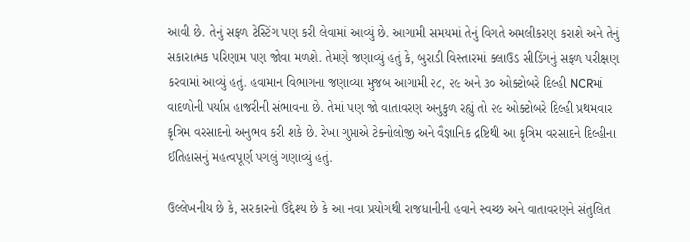આવી છે. તેનું સફળ ટેસ્ટિંગ પણ કરી લેવામાં આવ્યું છે. આગામી સમયમાં તેનું વિગતે અમલીકરણ કરાશે અને તેનું સકારાત્મક પરિણામ પણ જોવા મળશે. તેમણે જણાવ્યું હતું કે, બુરાડી વિસ્તારમાં ક્લાઉડ સીડિંગનું સફળ પરીક્ષણ કરવામાં આવ્યું હતું. હવામાન વિભાગના જણાવ્યા મુજબ આગામી ૨૮, ૨૯ અને ૩૦ ઓક્ટોબરે દિલ્હી NCRમાં વાદળોની પર્યાપ્ત હાજરીની સંભાવના છે. તેમાં પણ જો વાતાવરણ અનુકુળ રહ્યું તો ૨૯ ઓક્ટોબરે દિલ્હી પ્રથમવાર કૃત્રિમ વરસાદનો અનુભવ કરી શકે છે. રેખા ગુપ્તાએ ટેક્નોલોજી અને વૈજ્ઞાનિક દ્રષ્ટિથી આ કૃત્રિમ વરસાદને દિલ્હીના ઈતિહાસનું મહત્વપૂર્ણ પગલું ગણાવ્યું હતું.

ઉલ્લેખનીય છે કે, સરકારનો ઉદ્દેશ્ય છે કે આ નવા પ્રયોગથી રાજધાનીની હવાને સ્વચ્છ અને વાતાવરણને સંતુલિત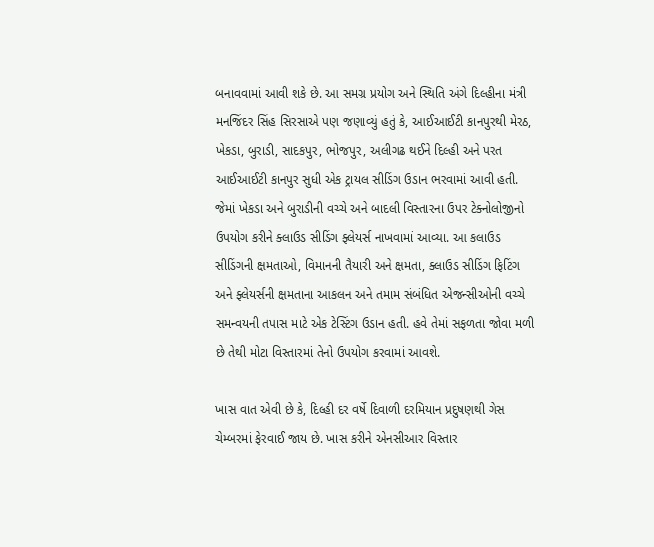બનાવવામાં આવી શકે છે. આ સમગ્ર પ્રયોગ અને સ્થિતિ અંગે દિલ્હીના મંત્રી મનજિંદર સિંહ સિરસાએ પણ જણાવ્યું હતું કે, આઈઆઈટી કાનપુરથી મેરઠ, ખેકડા, બુરાડી, સાદકપુર, ભોજપુર, અલીગઢ થઈને દિલ્હી અને પરત આઈઆઈટી કાનપુર સુધી એક ટ્રાયલ સીડિંગ ઉડાન ભરવામાં આવી હતી. જેમાં ખેકડા અને બુરાડીની વચ્ચે અને બાદલી વિસ્તારના ઉપર ટેક્નોલોજીનો ઉપયોગ કરીને ક્લાઉડ સીડિંગ ફ્લેયર્સ નાખવામાં આવ્યા. આ કલાઉડ સીડિંગની ક્ષમતાઓ, વિમાનની તૈયારી અને ક્ષમતા, ક્લાઉડ સીડિંગ ફિટિંગ અને ફ્લેયર્સની ક્ષમતાના આકલન અને તમામ સંબંધિત એજન્સીઓની વચ્ચે સમન્વયની તપાસ માટે એક ટેસ્ટિંગ ઉડાન હતી. હવે તેમાં સફળતા જોવા મળી છે તેથી મોટા વિસ્તારમાં તેનો ઉપયોગ કરવામાં આવશે.

ખાસ વાત એવી છે કે, દિલ્હી દર વર્ષે દિવાળી દરમિયાન પ્રદુષણથી ગેસ ચેમ્બરમાં ફેરવાઈ જાય છે. ખાસ કરીને એનસીઆર વિસ્તાર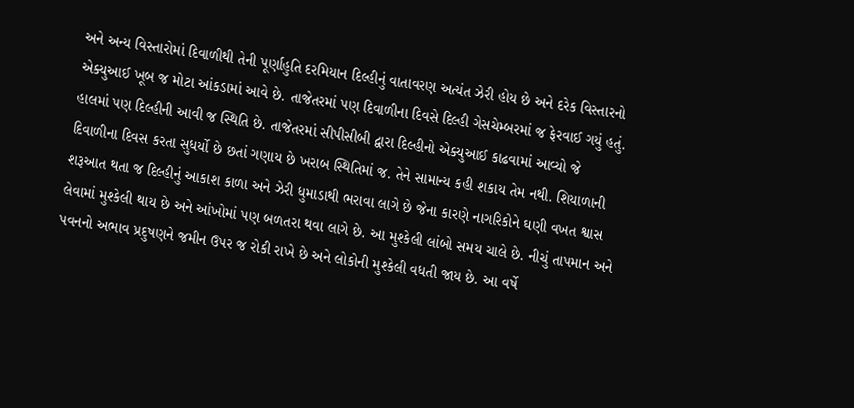અને અન્ય વિસ્તારોમાં દિવાળીથી તેની પૂર્ણાહુતિ દરમિયાન દિલ્હીનું વાતાવરણ અત્યંત ઝેરી હોય છે અને દરેક વિસ્તારનો એક્યુઆઈ ખૂબ જ મોટા આંકડામાં આવે છે. તાજેતરમાં પણ દિવાળીના દિવસે દિલ્હી ગેસચેમ્બરમાં જ ફેરવાઈ ગયું હતું. હાલમાં પણ દિલ્હીની આવી જ સ્થિતિ છે. તાજેતરમાં સીપીસીબી દ્વારા દિલ્હીનો એક્યુઆઈ કાઢવામાં આવ્યો જે દિવાળીના દિવસ કરતા સુધર્યો છે છતાં ગણાય છે ખરાબ સ્થિતિમાં જ. તેને સામાન્ય કહી શકાય તેમ નથી. શિયાળાની શરૂઆત થતા જ દિલ્હીનું આકાશ કાળા અને ઝેરી ધુમાડાથી ભરાવા લાગે છે જેના કારણે નાગરિકોને ઘણી વખત શ્વાસ લેવામાં મુશ્કેલી થાય છે અને આંખોમાં પણ બળતરા થવા લાગે છે. આ મુશ્કેલી લાંબો સમય ચાલે છે. નીચું તાપમાન અને પવનનો અભાવ પ્રદુષણને જમીન ઉપર જ રોકી રાખે છે અને લોકોની મુશ્કેલી વધતી જાય છે. આ વર્ષે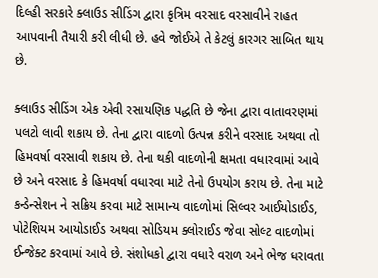દિલ્હી સરકારે ક્લાઉડ સીડિંગ દ્વારા કૃત્રિમ વરસાદ વરસાવીને રાહત આપવાની તૈયારી કરી લીધી છે. હવે જોઈએ તે કેટલું કારગર સાબિત થાય છે.

ક્લાઉડ સીડિંગ એક એવી રસાયણિક પદ્ધતિ છે જેના દ્વારા વાતાવરણમાં પલટો લાવી શકાય છે. તેના દ્વારા વાદળો ઉત્પન્ન કરીને વરસાદ અથવા તો હિમવર્ષા વરસાવી શકાય છે. તેના થકી વાદળોની ક્ષમતા વધારવામાં આવે છે અને વરસાદ કે હિમવર્ષા વધારવા માટે તેનો ઉપયોગ કરાય છે. તેના માટે કન્ડેન્સેશન ને સક્રિય કરવા માટે સામાન્ય વાદળોમાં સિલ્વર આઈયોડાઈડ, પોટેશિયમ આયોડાઈડ અથવા સોડિયમ ક્લોરાઈડ જેવા સોલ્ટ વાદળોમાં ઈન્જેક્ટ કરવામાં આવે છે. સંશોધકો દ્વારા વધારે વરાળ અને ભેજ ધરાવતા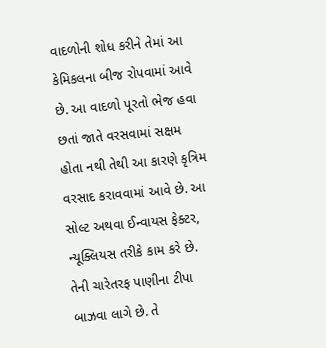વાદળોની શોધ કરીને તેમાં આ કેમિકલના બીજ રોપવામાં આવે છે. આ વાદળો પૂરતો ભેજ હવા છતાં જાતે વરસવામાં સક્ષમ હોતા નથી તેથી આ કારણે કૃત્રિમ વરસાદ કરાવવામાં આવે છે. આ સોલ્ટ અથવા ઈન્વાયસ ફેક્ટર, ન્યૂક્લિયસ તરીકે કામ કરે છે. તેની ચારેતરફ પાણીના ટીપા બાઝવા લાગે છે. તે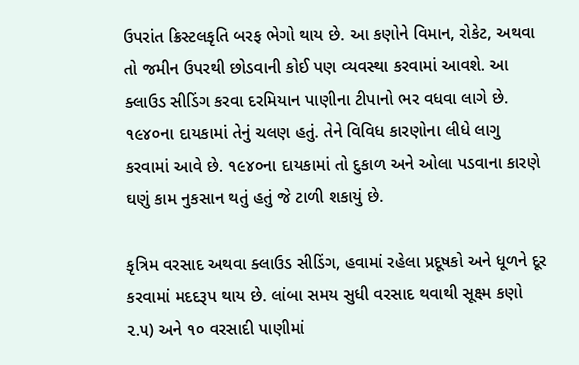ઉપરાંત ક્રિસ્ટલકૃતિ બરફ ભેગો થાય છે. આ કણોને વિમાન, રોકેટ, અથવા તો જમીન ઉપરથી છોડવાની કોઈ પણ વ્યવસ્થા કરવામાં આવશે. આ ક્લાઉડ સીડિંગ કરવા દરમિયાન પાણીના ટીપાનો ભર વધવા લાગે છે. ૧૯૪૦ના દાયકામાં તેનું ચલણ હતું. તેને વિવિધ કારણોના લીધે લાગુ કરવામાં આવે છે. ૧૯૪૦ના દાયકામાં તો દુકાળ અને ઓલા પડવાના કારણે ઘણું કામ નુકસાન થતું હતું જે ટાળી શકાયું છે.

કૃત્રિમ વરસાદ અથવા ક્લાઉડ સીડિંગ, હવામાં રહેલા પ્રદૂષકો અને ધૂળને દૂર કરવામાં મદદરૂપ થાય છે. લાંબા સમય સુધી વરસાદ થવાથી સૂક્ષ્મ કણો ૨.૫) અને ૧૦ વરસાદી પાણીમાં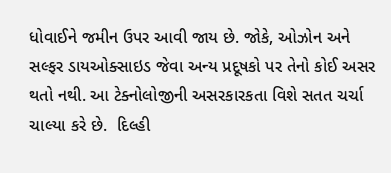ધોવાઈને જમીન ઉપર આવી જાય છે. જોકે, ઓઝોન અને સલ્ફર ડાયઓક્સાઇડ જેવા અન્ય પ્રદૂષકો પર તેનો કોઈ અસર થતો નથી. આ ટેક્નોલોજીની અસરકારકતા વિશે સતત ચર્ચા ચાલ્યા કરે છે.  દિલ્હી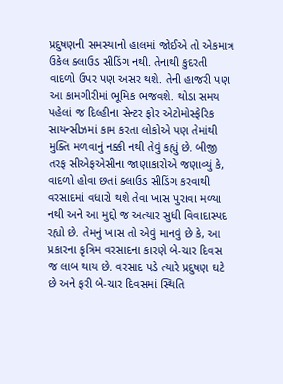પ્રદુષણની સમસ્યાનો હાલમાં જોઈએ તો એકમાત્ર ઉકેલ ક્લાઉડ સીડિંગ નથી. તેનાથી કુદરતી વાદળો ઉપર પણ અસર થશે. તેની હાજરી પણ આ કામગીરીમાં ભૂમિક ભજવશે. થોડા સમય પહેલાં જ દિલ્હીના સેન્ટર ફોર એટોમોસ્ફેરિક સાયન્સીઝમાં કામ કરતા લોકોએ પણ તેમાંથી મુક્તિ મળવાનું નક્કી નથી તેવું કહ્યું છે. બીજી તરફ સીએફએસીના જાણાકારોએ જણાવ્યું કે, વાદળો હોવા છતાં ક્લાઉડ સીડિંગ કરવાથી વરસાદમાં વધારો થશે તેવા ખાસ પુરાવા મળ્યા નથી અને આ મુદ્દો જ અત્યાર સુધી વિવાદાસ્પદ રહ્યો છે. તેમનું ખાસ તો એવું માનવું છે કે, આ પ્રકારના કૃત્રિમ વરસાદના કારણે બે-ચાર દિવસ જ લાબ થાય છે. વરસાદ પડે ત્યારે પ્રદુષણ ઘટે છે અને ફરી બે-ચાર દિવસમાં સ્થિતિ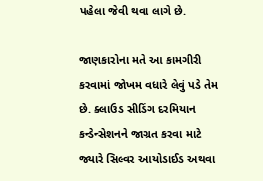પહેલા જેવી થવા લાગે છે.

જાણકારોના મતે આ કામગીરી કરવામાં જોખમ વધારે લેવું પડે તેમ છે. ક્લાઉડ સીડિંગ દરમિયાન કન્ડેન્સેશનને જાગ્રત કરવા માટે જ્યારે સિલ્વર આયોડાઈડ અથવા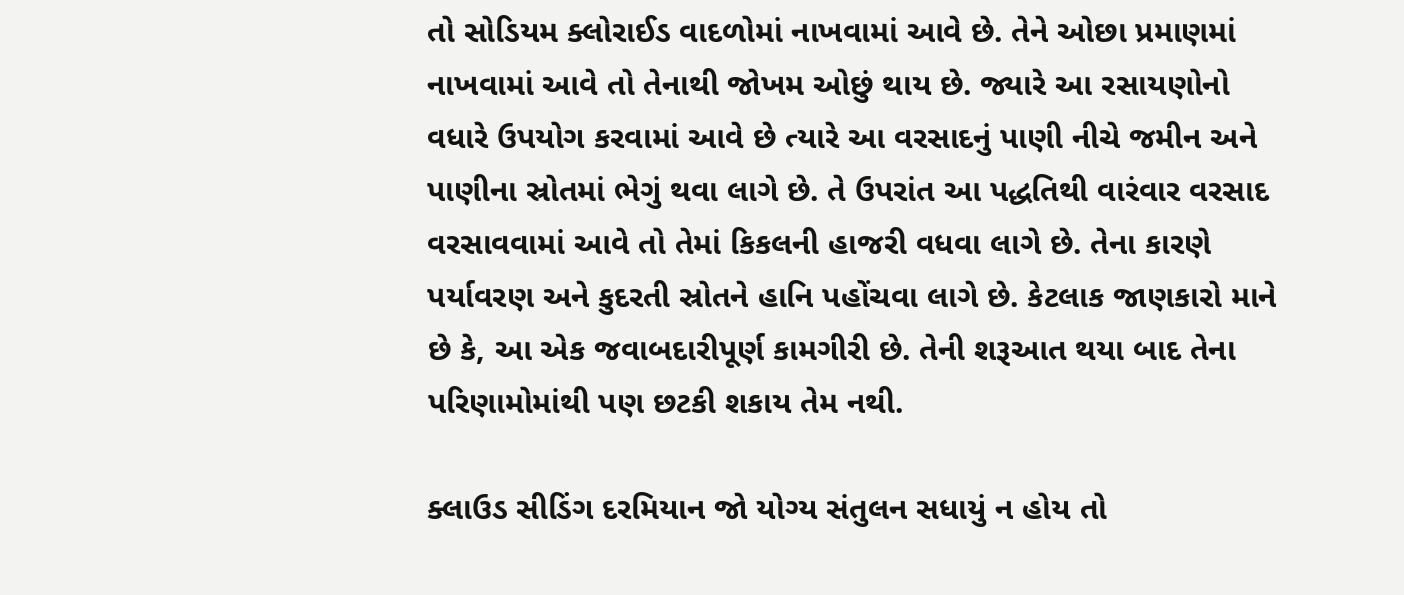તો સોડિયમ ક્લોરાઈડ વાદળોમાં નાખવામાં આવે છે. તેને ઓછા પ્રમાણમાં નાખવામાં આવે તો તેનાથી જોખમ ઓછું થાય છે. જ્યારે આ રસાયણોનો વધારે ઉપયોગ કરવામાં આવે છે ત્યારે આ વરસાદનું પાણી નીચે જમીન અને પાણીના સ્રોતમાં ભેગું થવા લાગે છે. તે ઉપરાંત આ પદ્ધતિથી વારંવાર વરસાદ વરસાવવામાં આવે તો તેમાં કિકલની હાજરી વધવા લાગે છે. તેના કારણે પર્યાવરણ અને કુદરતી સ્રોતને હાનિ પહોંચવા લાગે છે. કેટલાક જાણકારો માને છે કે, આ એક જવાબદારીપૂર્ણ કામગીરી છે. તેની શરૂઆત થયા બાદ તેના પરિણામોમાંથી પણ છટકી શકાય તેમ નથી.

ક્લાઉડ સીડિંગ દરમિયાન જો યોગ્ય સંતુલન સધાયું ન હોય તો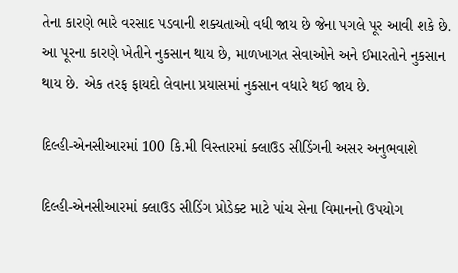તેના કારણે ભારે વરસાદ પડવાની શક્યતાઓ વધી જાય છે જેના પગલે પૂર આવી શકે છે. આ પૂરના કારણે ખેતીને નુકસાન થાય છે, માળખાગત સેવાઓને અને ઈમારતોને નુકસાન થાય છે. એક તરફ ફાયદો લેવાના પ્રયાસમાં નુકસાન વધારે થઈ જાય છે.

દિલ્હી-એનસીઆરમાં 100 કિ.મી વિસ્તારમાં ક્લાઉડ સીડિંગની અસર અનુભવાશે

દિલ્હી-એનસીઆરમાં ક્લાઉડ સીડિંગ પ્રોડેક્ટ માટે પાંચ સેના વિમાનનો ઉપયોગ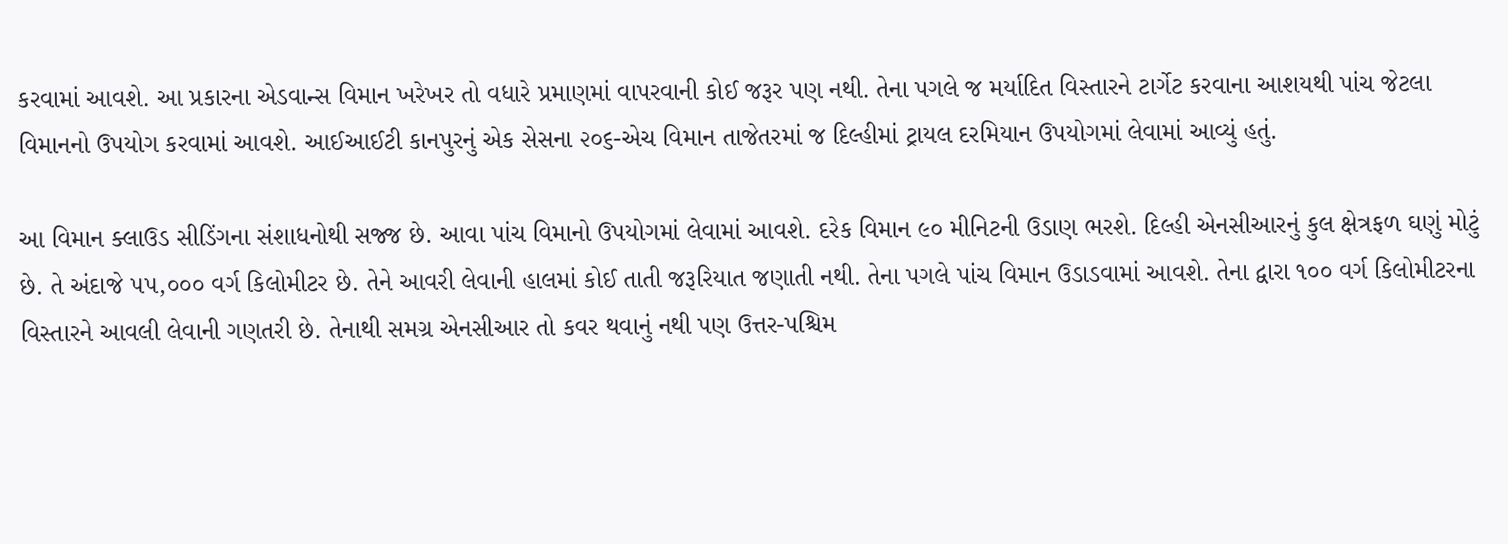કરવામાં આવશે. આ પ્રકારના એડવાન્સ વિમાન ખરેખર તો વધારે પ્રમાણમાં વાપરવાની કોઈ જરૂર પણ નથી. તેના પગલે જ મર્યાદિત વિસ્તારને ટાર્ગેટ કરવાના આશયથી પાંચ જેટલા વિમાનનો ઉપયોગ કરવામાં આવશે. આઈઆઈટી કાનપુરનું એક સેસના ૨૦૬-એચ વિમાન તાજેતરમાં જ દિલ્હીમાં ટ્રાયલ દરમિયાન ઉપયોગમાં લેવામાં આવ્યું હતું.

આ વિમાન ક્લાઉડ સીડિંગના સંશાધનોથી સજ્જ છે. આવા પાંચ વિમાનો ઉપયોગમાં લેવામાં આવશે. દરેક વિમાન ૯૦ મીનિટની ઉડાણ ભરશે. દિલ્હી એનસીઆરનું કુલ ક્ષેત્રફળ ઘણું મોટું છે. તે અંદાજે ૫૫,૦૦૦ વર્ગ કિલોમીટર છે. તેને આવરી લેવાની હાલમાં કોઈ તાતી જરૂરિયાત જણાતી નથી. તેના પગલે પાંચ વિમાન ઉડાડવામાં આવશે. તેના દ્વારા ૧૦૦ વર્ગ કિલોમીટરના વિસ્તારને આવલી લેવાની ગણતરી છે. તેનાથી સમગ્ર એનસીઆર તો કવર થવાનું નથી પણ ઉત્તર-પશ્ચિમ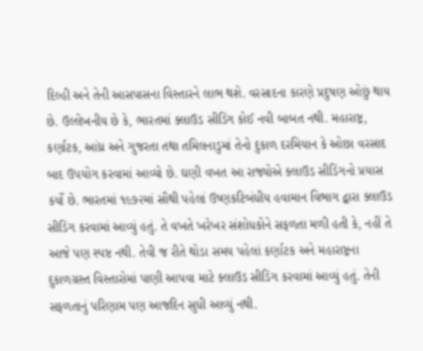દિલ્હી અને તેની આસપાસના વિસ્તારને લાભ થશે. વરસાદના કારણે પ્રદુષણ ઓછું થાય છે. ઉલ્લેખનીય છે કે, ભારતમાં ક્લાઉડ સીડિંગ કોઈ નવી બાબત નથી. મહારાષ્ટ્ર, કર્ણાટક, આંધ્ર અને ગુજરતા તથા તમિલનાડુમાં તેનો દુકાળ દરમિયાન કે ઓછા વરસાદ બાદ ઉપયોગ કરવામાં આવ્યો છે. ઘણી વખત આ રાજ્યોએ ક્લાઉડ સીડિંગનો પ્રયાસ કર્યો છે. ભારતમાં ૧૯૭૨માં સૌથી પહેલાં ઉષ્ણકટિબંધીય હવામાન વિભાગ દ્વારા ક્લાઉડ સીડિંગ કરવામાં આવ્યું હતું. તે વખતે ખરેખર સંશોધકોને સફળતા મળી હતી કે, નહીં તે આજે પણ સ્પષ્ટ નથી. તેવી જ રીતે થોડા સમય પહેલાં કર્ણાટક અને મહારાષ્ટ્રના દુકાળગ્રસ્ત વિસ્તારોમાં પાણી આપવા માટે ક્લાઉડ સીડિંગ કરવામાં આવ્યું હતું. તેની સફળતાનું પરિણામ પણ આજદિન સુધી આવ્યું નથી.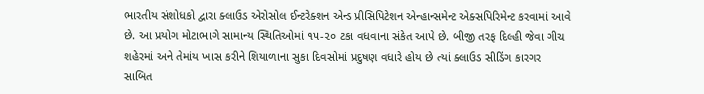ભારતીય સંશોધકો દ્વારા ક્લાઉડ એરોસોલ ઈન્ટરેક્શન એન્ડ પ્રીસિપિટેશન એન્હાન્સમેન્ટ એક્સપિરિમેન્ટ કરવામાં આવે છે. આ પ્રયોગ મોટાભાગે સામાન્ય સ્થિતિઓમાં ૧૫-૨૦ ટકા વધવાના સંકેત આપે છે. બીજી તરફ દિલ્હી જેવા ગીચ શહેરમાં અને તેમાંય ખાસ કરીને શિયાળાના સુકા દિવસોમાં પ્રદુષણ વધારે હોય છે ત્યાં ક્લાઉડ સીડિંગ કારગર સાબિત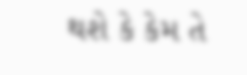થશે કે કેમ તે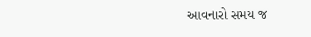આવનારો સમય જ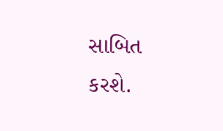સાબિત કરશે.